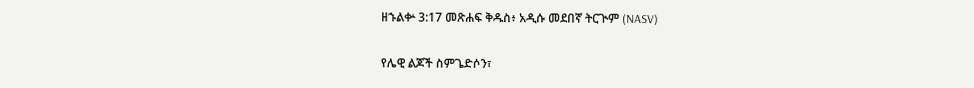ዘኁልቍ 3:17 መጽሐፍ ቅዱስ፥ አዲሱ መደበኛ ትርጒም (NASV)

የሌዊ ልጆች ስምጌድሶን፣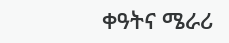ቀዓትና ሜራሪ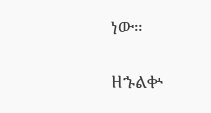ነው።

ዘኁልቍ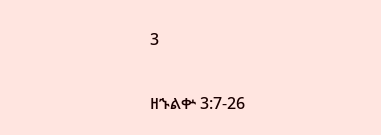3

ዘኁልቍ 3:7-26